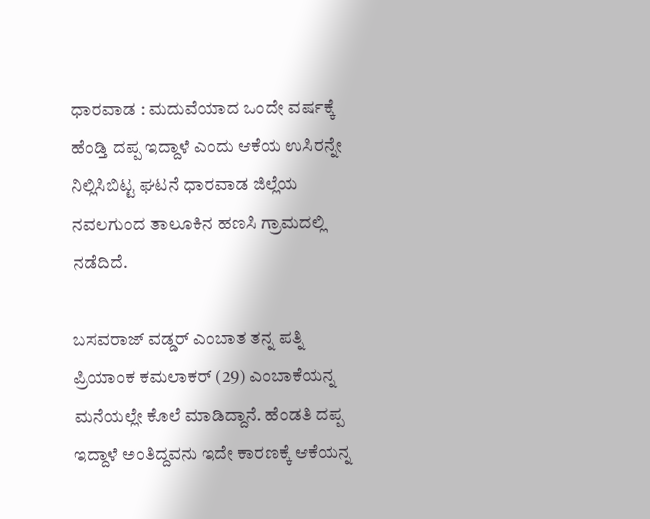ಧಾರವಾಡ : ಮದುವೆಯಾದ ಒಂದೇ ವರ್ಷಕ್ಕೆ ಹೆಂಡ್ತಿ ದಪ್ಪ ಇದ್ದಾಳೆ ಎಂದು ಆಕೆಯ ಉಸಿರನ್ನೇ ನಿಲ್ಲಿಸಿಬಿಟ್ಟ ಘಟನೆ ಧಾರವಾಡ ಜಿಲ್ಲೆಯ ನವಲಗುಂದ ತಾಲೂಕಿನ ಹಣಸಿ ಗ್ರಾಮದಲ್ಲಿ ನಡೆದಿದೆ.

ಬಸವರಾಜ್ ವಡ್ಡರ್ ಎಂಬಾತ ತನ್ನ ಪತ್ನಿ ಪ್ರಿಯಾಂಕ ಕಮಲಾಕರ್ (29) ಎಂಬಾಕೆಯನ್ನ ಮನೆಯಲ್ಲೇ ಕೊಲೆ ಮಾಡಿದ್ದಾನೆ. ಹೆಂಡತಿ ದಪ್ಪ ಇದ್ದಾಳೆ ಅಂತಿದ್ದವನು ಇದೇ ಕಾರಣಕ್ಕೆ ಆಕೆಯನ್ನ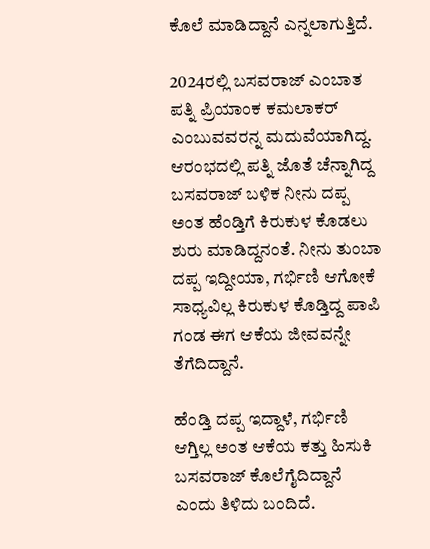ಕೊಲೆ ಮಾಡಿದ್ದಾನೆ ಎನ್ನಲಾಗುತ್ತಿದೆ.

2024ರಲ್ಲಿ ಬಸವರಾಜ್ ಎಂಬಾತ ಪತ್ನಿ ಪ್ರಿಯಾಂಕ ಕಮಲಾಕರ್ ಎಂಬುವವರನ್ನ ಮದುವೆಯಾಗಿದ್ದ. ಆರಂಭದಲ್ಲಿ ಪತ್ನಿ ಜೊತೆ ಚೆನ್ನಾಗಿದ್ದ ಬಸವರಾಜ್ ಬಳಿಕ ನೀನು ದಪ್ಪ ಅಂತ ಹೆಂಡ್ತಿಗೆ ಕಿರುಕುಳ ಕೊಡಲು ಶುರು ಮಾಡಿದ್ದನಂತೆ. ನೀನು ತುಂಬಾ ದಪ್ಪ ಇದ್ದೀಯಾ, ಗರ್ಭಿಣಿ ಆಗೋಕೆ ಸಾಧ್ಯವಿಲ್ಲ ಕಿರುಕುಳ ಕೊಡ್ತಿದ್ದ ಪಾಪಿ ಗಂಡ ಈಗ ಆಕೆಯ ಜೀವವನ್ನೇ ತೆಗೆದಿದ್ದಾನೆ.

ಹೆಂಡ್ತಿ ದಪ್ಪ ಇದ್ದಾಳೆ, ಗರ್ಭಿಣಿ ಆಗ್ತಿಲ್ಲ ಅಂತ ಆಕೆಯ ಕತ್ತು ಹಿಸುಕಿ ಬಸವರಾಜ್ ಕೊಲೆಗೈದಿದ್ದಾನೆ ಎಂದು ತಿಳಿದು ಬಂದಿದೆ.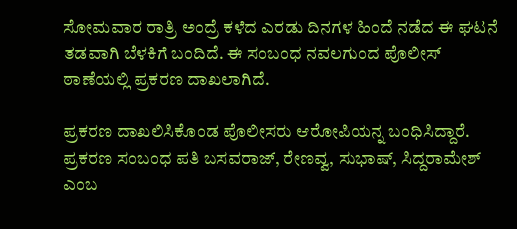ಸೋಮವಾರ ರಾತ್ರಿ ಅಂದ್ರೆ ಕಳೆದ ಎರಡು ದಿನಗಳ ಹಿಂದೆ ನಡೆದ ಈ ಘಟನೆ ತಡವಾಗಿ ಬೆಳಕಿಗೆ ಬಂದಿದೆ. ಈ ಸಂಬಂಧ ನವಲಗುಂದ ಪೊಲೀಸ್ ಠಾಣೆಯಲ್ಲಿ ಪ್ರಕರಣ ದಾಖಲಾಗಿದೆ.

ಪ್ರಕರಣ ದಾಖಲಿಸಿಕೊಂಡ ಪೊಲೀಸರು ಆರೋಪಿಯನ್ನ ಬಂಧಿಸಿದ್ದಾರೆ. ಪ್ರಕರಣ ಸಂಬಂಧ ಪತಿ ಬಸವರಾಜ್, ರೇಣವ್ವ, ಸುಭಾಷ್, ಸಿದ್ದರಾಮೇಶ್ ಎಂಬ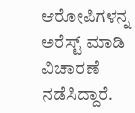ಆರೋಪಿಗಳನ್ನ ಅರೆಸ್ಟ್ ಮಾಡಿ ವಿಚಾರಣೆ ನಡೆಸಿದ್ದಾರೆ.